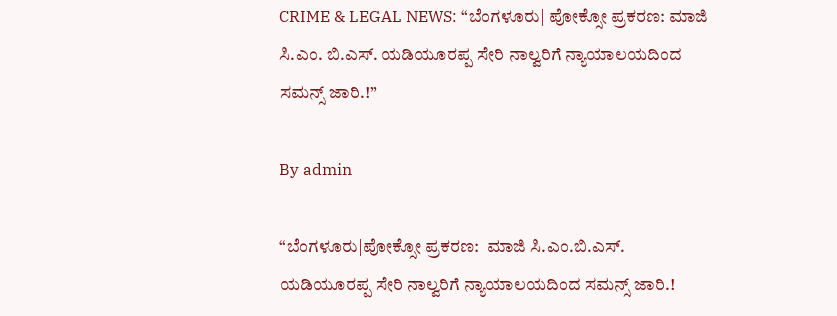CRIME & LEGAL NEWS: “ಬೆಂಗಳೂರು| ಪೋಕ್ಸೋ ಪ್ರಕರಣ: ಮಾಜಿ ಸಿ.ಎಂ. ಬಿ.ಎಸ್‌. ಯಡಿಯೂರಪ್ಪ ಸೇರಿ ನಾಲ್ವರಿಗೆ ನ್ಯಾಯಾಲಯದಿಂದ ಸಮನ್ಸ್ ಜಾರಿ.!”

By admin

“ಬೆಂಗಳೂರು|ಪೋಕ್ಸೋ ಪ್ರಕರಣ:  ಮಾಜಿ ಸಿ.ಎಂ.ಬಿ.ಎಸ್‌. ಯಡಿಯೂರಪ್ಪ ಸೇರಿ ನಾಲ್ವರಿಗೆ ನ್ಯಾಯಾಲಯದಿಂದ ಸಮನ್ಸ್ ಜಾರಿ.!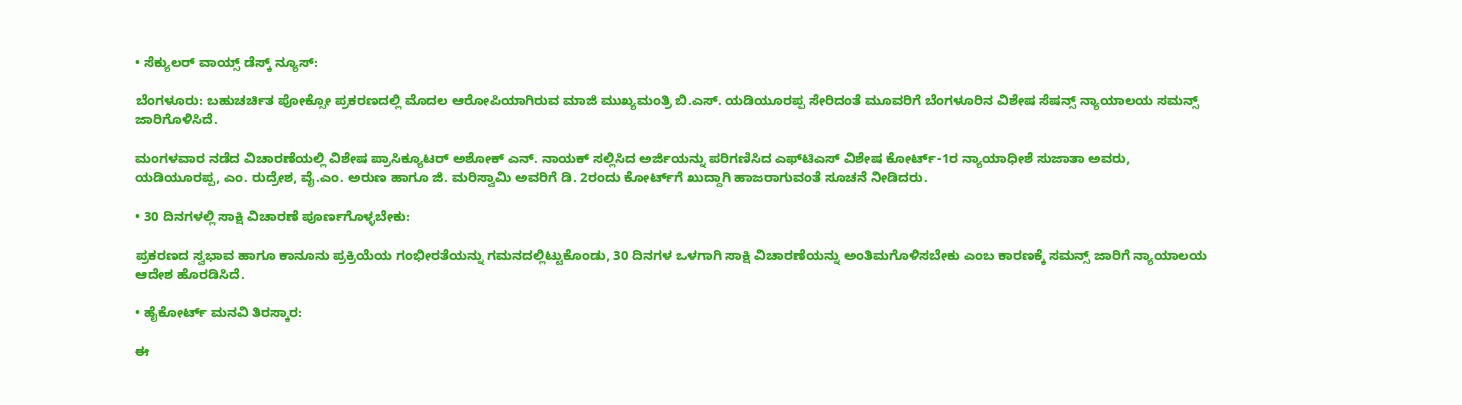• ಸೆಕ್ಯುಲರ್‌ ವಾಯ್ಸ್‌ ಡೆಸ್ಕ್‌ ನ್ಯೂಸ್:

ಬೆಂಗಳೂರು: ಬಹುಚರ್ಚಿತ ಪೋಕ್ಸೋ ಪ್ರಕರಣದಲ್ಲಿ ಮೊದಲ ಆರೋಪಿಯಾಗಿರುವ ಮಾಜಿ ಮುಖ್ಯಮಂತ್ರಿ ಬಿ.ಎಸ್‌. ಯಡಿಯೂರಪ್ಪ ಸೇರಿದಂತೆ ಮೂವರಿಗೆ ಬೆಂಗಳೂರಿನ ವಿಶೇಷ ಸೆಷನ್ಸ್ ನ್ಯಾಯಾಲಯ ಸಮನ್ಸ್ ಜಾರಿಗೊಳಿಸಿದೆ.

ಮಂಗಳವಾರ ನಡೆದ ವಿಚಾರಣೆಯಲ್ಲಿ ವಿಶೇಷ ಪ್ರಾಸಿಕ್ಯೂಟರ್ ಅಶೋಕ್ ಎನ್. ನಾಯಕ್ ಸಲ್ಲಿಸಿದ ಅರ್ಜಿಯನ್ನು ಪರಿಗಣಿಸಿದ ಎಫ್‌ಟಿಎಸ್ ವಿಶೇಷ ಕೋರ್ಟ್-1ರ ನ್ಯಾಯಾಧೀಶೆ ಸುಜಾತಾ ಅವರು, ಯಡಿಯೂರಪ್ಪ, ಎಂ. ರುದ್ರೇಶ, ವೈ.ಎಂ. ಅರುಣ ಹಾಗೂ ಜಿ. ಮರಿಸ್ವಾಮಿ ಅವರಿಗೆ ಡಿ. 2ರಂದು ಕೋರ್ಟ್‌ಗೆ ಖುದ್ದಾಗಿ ಹಾಜರಾಗುವಂತೆ ಸೂಚನೆ ನೀಡಿದರು.

• 30 ದಿನಗಳಲ್ಲಿ ಸಾಕ್ಷಿ ವಿಚಾರಣೆ ಪೂರ್ಣಗೊಳ್ಳಬೇಕು:

ಪ್ರಕರಣದ ಸ್ವಭಾವ ಹಾಗೂ ಕಾನೂನು ಪ್ರಕ್ರಿಯೆಯ ಗಂಭೀರತೆಯನ್ನು ಗಮನದಲ್ಲಿಟ್ಟುಕೊಂಡು, 30 ದಿನಗಳ ಒಳಗಾಗಿ ಸಾಕ್ಷಿ ವಿಚಾರಣೆಯನ್ನು ಅಂತಿಮಗೊಳಿಸಬೇಕು ಎಂಬ ಕಾರಣಕ್ಕೆ ಸಮನ್ಸ್ ಜಾರಿಗೆ ನ್ಯಾಯಾಲಯ ಆದೇಶ ಹೊರಡಿಸಿದೆ.

• ಹೈಕೋರ್ಟ್ ಮನವಿ ತಿರಸ್ಕಾರ:

ಈ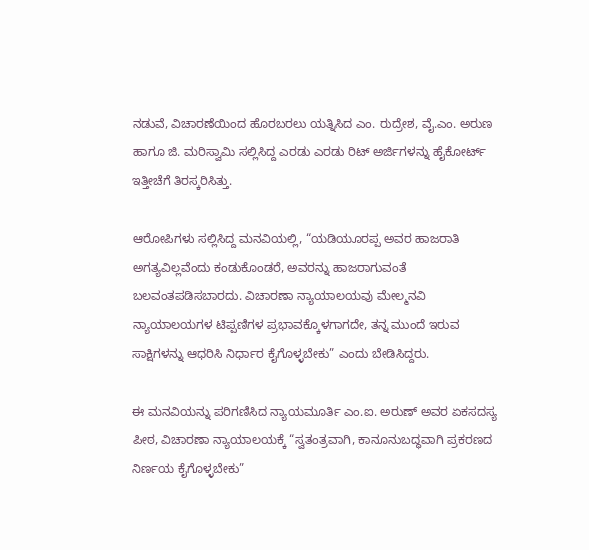ನಡುವೆ, ವಿಚಾರಣೆಯಿಂದ ಹೊರಬರಲು ಯತ್ನಿಸಿದ ಎಂ. ರುದ್ರೇಶ, ವೈ.ಎಂ. ಅರುಣ ಹಾಗೂ ಜಿ. ಮರಿಸ್ವಾಮಿ ಸಲ್ಲಿಸಿದ್ದ ಎರಡು ಎರಡು ರಿಟ್ ಅರ್ಜಿಗಳನ್ನು ಹೈಕೋರ್ಟ್ ಇತ್ತೀಚೆಗೆ ತಿರಸ್ಕರಿಸಿತ್ತು.

ಆರೋಪಿಗಳು ಸಲ್ಲಿಸಿದ್ದ ಮನವಿಯಲ್ಲಿ, “ಯಡಿಯೂರಪ್ಪ ಅವರ ಹಾಜರಾತಿ ಅಗತ್ಯವಿಲ್ಲವೆಂದು ಕಂಡುಕೊಂಡರೆ, ಅವರನ್ನು ಹಾಜರಾಗುವಂತೆ ಬಲವಂತಪಡಿಸಬಾರದು. ವಿಚಾರಣಾ ನ್ಯಾಯಾಲಯವು ಮೇಲ್ಮನವಿ ನ್ಯಾಯಾಲಯಗಳ ಟಿಪ್ಪಣಿಗಳ ಪ್ರಭಾವಕ್ಕೊಳಗಾಗದೇ, ತನ್ನ ಮುಂದೆ ಇರುವ ಸಾಕ್ಷಿಗಳನ್ನು ಆಧರಿಸಿ ನಿರ್ಧಾರ ಕೈಗೊಳ್ಳಬೇಕು” ಎಂದು ಬೇಡಿಸಿದ್ದರು.

ಈ ಮನವಿಯನ್ನು ಪರಿಗಣಿಸಿದ ನ್ಯಾಯಮೂರ್ತಿ ಎಂ.ಐ. ಅರುಣ್ ಅವರ ಏಕಸದಸ್ಯ ಪೀಠ, ವಿಚಾರಣಾ ನ್ಯಾಯಾಲಯಕ್ಕೆ “ಸ್ವತಂತ್ರವಾಗಿ, ಕಾನೂನುಬದ್ಧವಾಗಿ ಪ್ರಕರಣದ ನಿರ್ಣಯ ಕೈಗೊಳ್ಳಬೇಕು”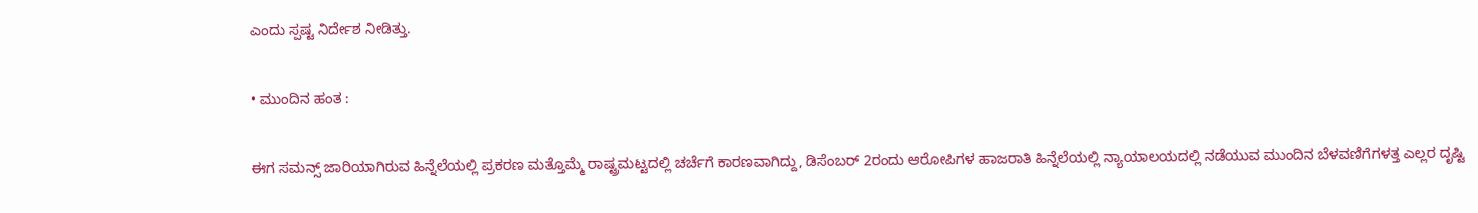ಎಂದು ಸ್ಪಷ್ಟ ನಿರ್ದೇಶ ನೀಡಿತ್ತು.

• ಮುಂದಿನ ಹಂತ :

ಈಗ ಸಮನ್ಸ್ ಜಾರಿಯಾಗಿರುವ ಹಿನ್ನೆಲೆಯಲ್ಲಿ ಪ್ರಕರಣ ಮತ್ತೊಮ್ಮೆ ರಾಷ್ಟ್ರಮಟ್ಟದಲ್ಲಿ ಚರ್ಚೆಗೆ ಕಾರಣವಾಗಿದ್ದು, ಡಿಸೆಂಬರ್ 2ರಂದು ಆರೋಪಿಗಳ ಹಾಜರಾತಿ ಹಿನ್ನೆಲೆಯಲ್ಲಿ ನ್ಯಾಯಾಲಯದಲ್ಲಿ ನಡೆಯುವ ಮುಂದಿನ ಬೆಳವಣಿಗೆಗಳತ್ತ ಎಲ್ಲರ ದೃಷ್ಟಿ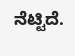ನೆಟ್ಟಿದೆ.